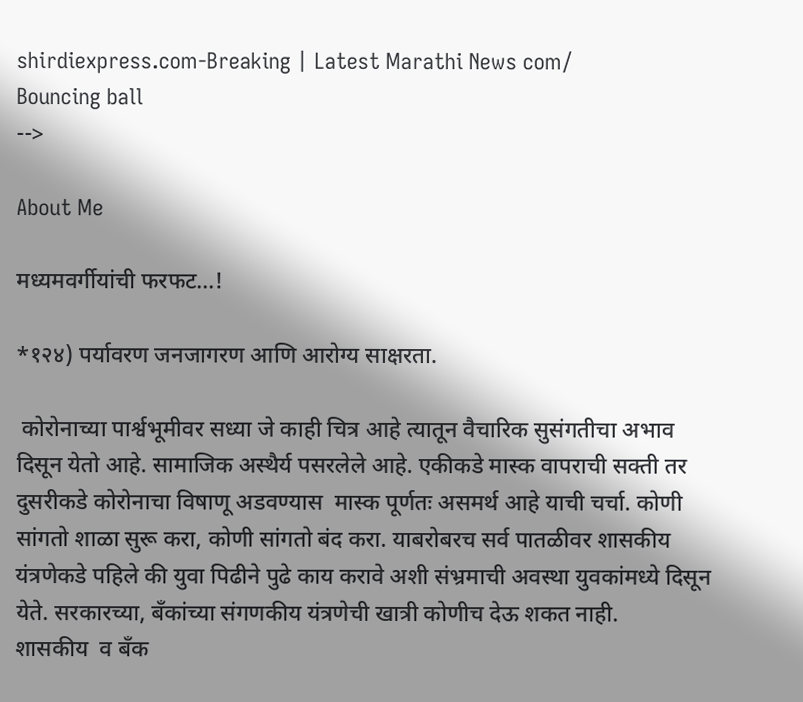shirdiexpress.com-Breaking | Latest Marathi News com/
Bouncing ball
-->

About Me

मध्यमवर्गीयांची फरफट...!

*१२४) पर्यावरण जनजागरण आणि आरोग्य साक्षरता.

 कोरोनाच्या पार्श्वभूमीवर सध्या जे काही चित्र आहे त्यातून वैचारिक सुसंगतीचा अभाव दिसून येतो आहे. सामाजिक अस्थैर्य पसरलेले आहे. एकीकडे मास्क वापराची सक्ती तर दुसरीकडे कोरोनाचा विषाणू अडवण्यास  मास्क पूर्णतः असमर्थ आहे याची चर्चा. कोणी सांगतो शाळा सुरू करा, कोणी सांगतो बंद करा. याबरोबरच सर्व पातळीवर शासकीय यंत्रणेकडे पहिले की युवा पिढीने पुढे काय करावे अशी संभ्रमाची अवस्था युवकांमध्ये दिसून येते. सरकारच्या, बँकांच्या संगणकीय यंत्रणेची खात्री कोणीच देऊ शकत नाही.
शासकीय  व बँक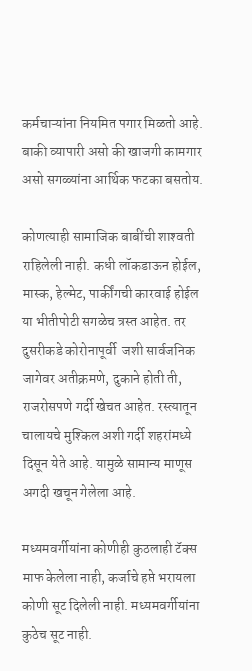कर्मचाऱ्यांना नियमित पगार मिळतो आहे. बाकी व्यापारी असो की खाजगी कामगार असो सगळ्यांना आर्थिक फटका बसतोय.

कोणत्याही सामाजिक बाबींची शाश्‍वती राहिलेली नाही. कधी लॉकडाऊन होईल, मास्क, हेल्मेट, पार्कींगची कारवाई होईल या भीतीपोटी सगळेच त्रस्त आहेत. तर दुसरीकडे कोरोनापूर्वी  जशी सार्वजनिक जागेवर अतीक्रमणे, दुकाने होती ती,  राजरोसपणे गर्दी खेचत आहेत. रस्त्यातून चालायचे मुश्किल अशी गर्दी शहरांमध्ये दिसून येते आहे. यामुळे सामान्य माणूस अगदी खचून गेलेला आहे.

मध्यमवर्गीयांना कोणीही कुठलाही टॅक्स माफ केलेला नाही, कर्जाचे हप्ते भरायला कोणी सूट दिलेली नाही. मध्यमवर्गीयांना कुठेच सूट नाही.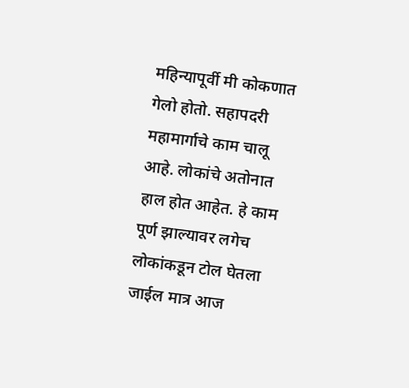महिन्यापूर्वी मी कोकणात गेलो होतो. सहापदरी महामार्गाचे काम चालू आहे. लोकांचे अतोनात हाल होत आहेत. हे काम पूर्ण झाल्यावर लगेच लोकांकडून टोल घेतला जाईल मात्र आज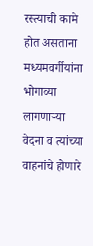रस्त्याची कामे होत असताना  मध्यमवर्गीयांना भोगाव्या लागणाऱ्या वेदना व त्यांच्या वाहनांचे होणारे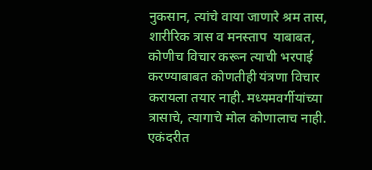नुकसान, त्यांचे वाया जाणारे श्रम तास, शारीरिक त्रास व मनस्ताप  याबाबत, कोणीच विचार करून त्याची भरपाई करण्याबाबत कोणतीही यंत्रणा विचार करायला तयार नाही. मध्यमवर्गीयांच्या त्रासाचे, त्यागाचे मोल कोणालाच नाही.  एकंदरीत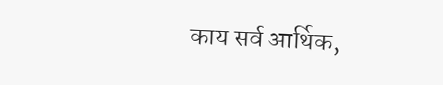काय सर्व आर्थिक,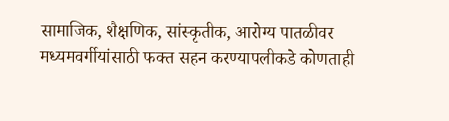सामाजिक, शैक्षणिक, सांस्कृतीक, आरोग्य पातळीवर मध्यमवर्गीयांसाठी फक्त सहन करण्यापलीकडे कोणताही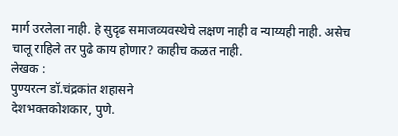मार्ग उरलेला नाही. हे सुदृढ समाजव्यवस्थेचे लक्षण नाही व न्याय्यही नाही. असेच चालू राहिले तर पुढे काय होणार? काहीच कळत नाही.
लेखक :
पुण्यरत्न डॉ.चंद्रकांत शहासने
देशभक्तकोशकार, पुणे.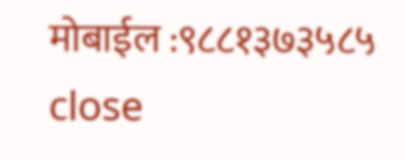मोबाईल :९८८१३७३५८५
close